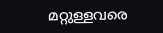മറ്റുള്ളവരെ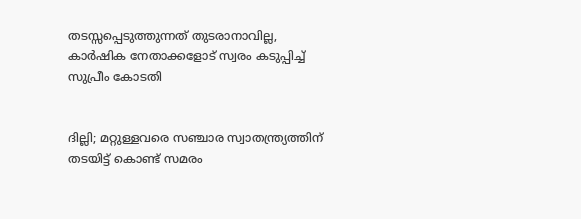തടസ്സപ്പെടുത്തുന്നത് തുടരാനാവില്ല, കാർഷിക നേതാക്കളോട് സ്വരം കടുപ്പിച്ച് സുപ്രീം കോടതി


ദില്ലി; മറ്റുള്ളവരെ സഞ്ചാര സ്വാതന്ത്ര്യത്തിന് തടയിട്ട് കൊണ്ട് സമരം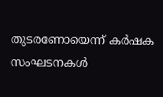തുടരണോയെന്ന് കർഷക സംഘടനകൾ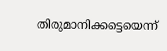തിരുമാനിക്കട്ടെയെന്ന്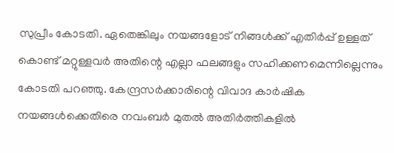സുപ്രീം കോടതി. ഏതെങ്കിലും നയങ്ങളോട് നിങ്ങൾക്ക് എതിർപ്പ് ഉള്ളത് കൊണ്ട് മറ്റുള്ളവർ അതിന്റെ എല്ലാ ഫലങ്ങളും സഹിക്കണമെന്നില്ലെന്നും കോടതി പറഞ്ഞു. കേന്ദ്രസർക്കാരിന്റെ വിവാദ കാർഷിക നയങ്ങൾക്കെതിരെ നവംബർ മുതൽ അതിർത്തികളിൽ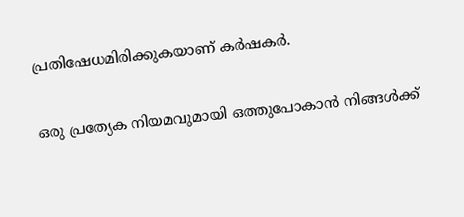പ്രതിഷേധമിരിക്കുകയാണ് കർഷകർ.

ഒരു പ്രത്യേക നിയമവുമായി ഒത്തുപോകാൻ നിങ്ങൾക്ക്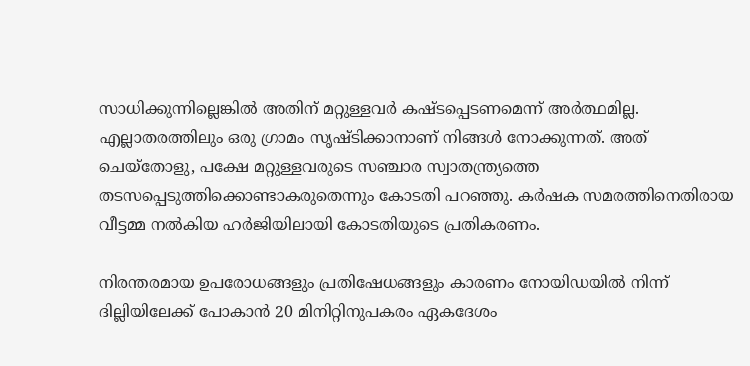സാധിക്കുന്നില്ലെങ്കിൽ അതിന് മറ്റുള്ളവർ കഷ്ടപ്പെടണമെന്ന് അർത്ഥമില്ല. എല്ലാതരത്തിലും ഒരു ഗ്രാമം സൃഷ്ടിക്കാനാണ് നിങ്ങൾ നോക്കുന്നത്. അത് ചെയ്തോളു, പക്ഷേ മറ്റുള്ളവരുടെ സഞ്ചാര സ്വാതന്ത്ര്യത്തെ തടസപ്പെടുത്തിക്കൊണ്ടാകരുതെന്നും കോടതി പറഞ്ഞു. കർഷക സമരത്തിനെതിരായ വീട്ടമ്മ നൽകിയ ഹർജിയിലായി കോടതിയുടെ പ്രതികരണം.

നിരന്തരമായ ഉപരോധങ്ങളും പ്രതിഷേധങ്ങളും കാരണം നോയിഡയിൽ നിന്ന് ദില്ലിയിലേക്ക് പോകാൻ 20 മിനിറ്റിനുപകരം ഏകദേശം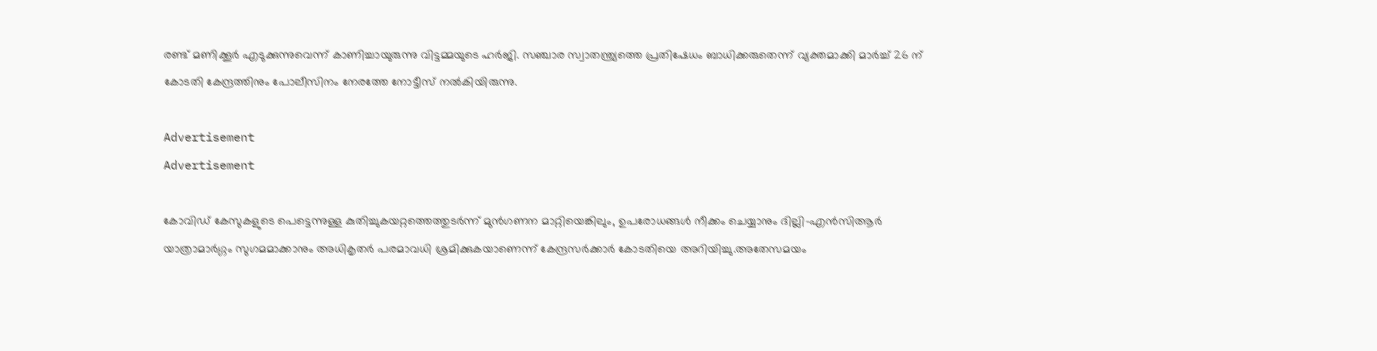രണ്ട് മണിക്കൂർ എടുക്കുന്നുവെന്ന് കാണിച്ചായുരുന്നു വിട്ടമ്മയുടെ ഹർജി. സഞ്ചാര സ്വാതന്ത്ര്യത്തെ പ്രതിഷേധം ബാധിക്കരുതെന്ന് വ്യക്തമാക്കി മാർച്ച് 26 ന് കോടതി കേന്ദ്രത്തിനും പോലീസിനം നേരത്തേ നോട്ടീസ് നൽകിയിരുന്നു.

Advertisement
Advertisement

കോവിഡ് കേസുകളുടെ പെട്ടെന്നുള്ള കുതിച്ചുകയറ്റത്തെത്തുടർന്ന് മുൻ‌ഗണന മാറ്റിയെങ്കിലും, ഉപരോധങ്ങൾ നീക്കം ചെയ്യാനും ദില്ലി-എൻ‌സി‌ആർ‌ യാത്രാമാർഗ്ഗം സുഗമമാക്കാനും അധികൃതർ പരമാവധി ശ്രമിക്കുകയാണെന്ന് കേന്ദ്രസർക്കാർ കോടതിയെ അറിയിച്ചു.അതേസമയം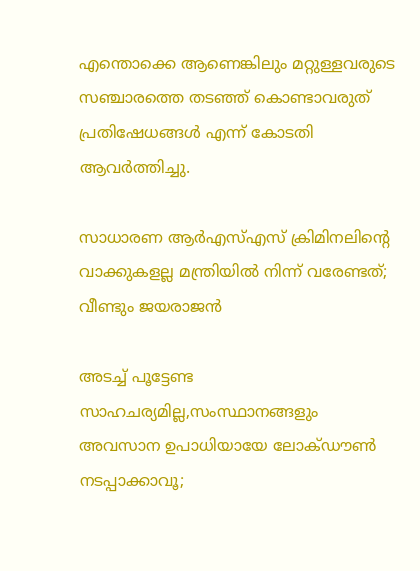എന്തൊക്കെ ആണെങ്കിലും മറ്റുള്ളവരുടെ സഞ്ചാരത്തെ തടഞ്ഞ് കൊണ്ടാവരുത് പ്രതിഷേധങ്ങൾ എന്ന് കോടതി ആവർത്തിച്ചു.

സാധാരണ ആർഎസ്എസ് ക്രിമിനലിന്റെ വാക്കുകളല്ല മന്ത്രിയിൽ നിന്ന് വരേണ്ടത്; വീണ്ടും ജയരാജൻ

അടച്ച് പൂട്ടേണ്ട സാഹചര്യമില്ല,സംസ്ഥാനങ്ങളും അവസാന ഉപാധിയായേ ലോക്ഡൗൺ നടപ്പാക്കാവൂ;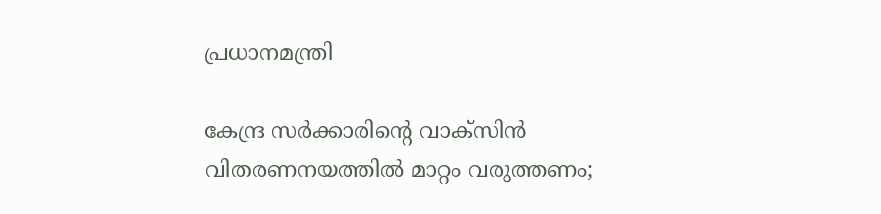പ്രധാനമന്ത്രി

കേന്ദ്ര സർക്കാരിന്റെ വാക്സിൻ വിതരണനയത്തിൽ മാറ്റം വരുത്തണം;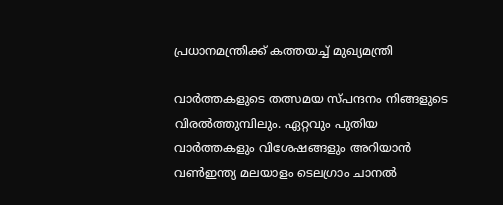പ്രധാനമന്ത്രിക്ക് കത്തയച്ച് മുഖ്യമന്ത്രി

വാര്‍ത്തകളുടെ തത്സമയ സ്പന്ദനം നിങ്ങളുടെ വിരല്‍ത്തുമ്പിലും. ഏറ്റവും പുതിയ വാര്‍ത്തകളും വിശേഷങ്ങളും അറിയാന്‍ വണ്‍ഇന്ത്യ മലയാളം ടെലഗ്രാം ചാനല്‍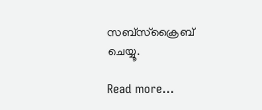സബ്‌സ്‌ക്രൈബ് ചെയ്യൂ.

Read more...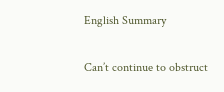English Summary

Can’t continue to obstruct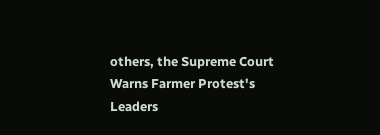others, the Supreme Court Warns Farmer Protest's Leaders